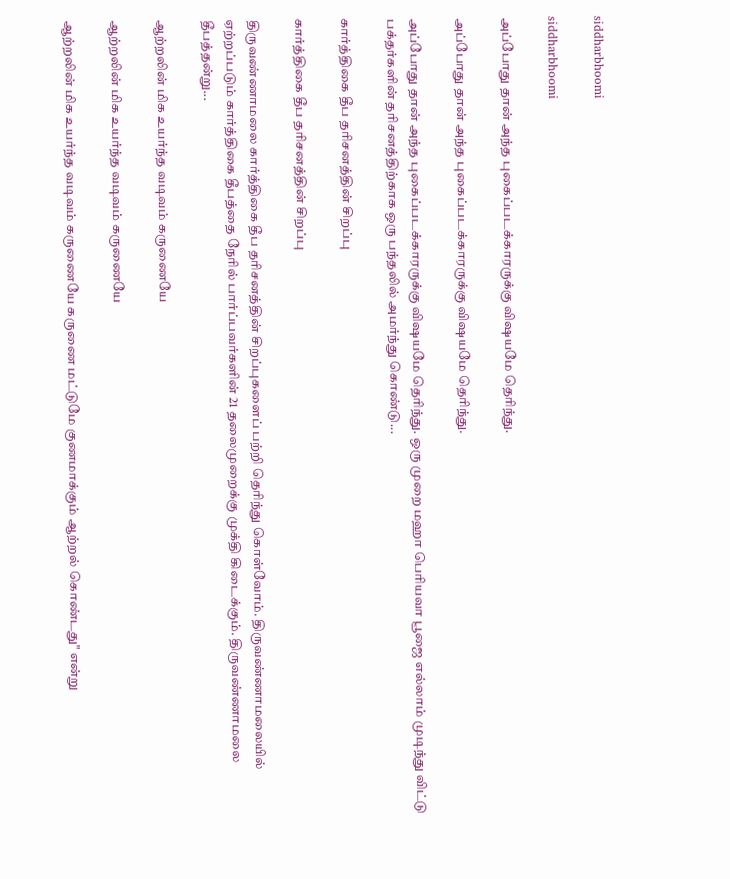siddharbhoomi

siddharbhoomi

அப்போது தான் அந்த புகைப்படக்காரருக்கு விஷயமே தெரிந்து.

அப்போது தான் அந்த புகைப்படக்காரருக்கு விஷயமே தெரிந்து.

அப்போது தான் அந்த புகைப்படக்காரருக்கு விஷயமே தெரிந்து. ஒரு முறை மஹா பெரியவா பூஜை எல்லாம் முடிந்து விட்டு பக்தர்களின் தரிசனத்திற்காக ஒரு பந்தலில் அமர்ந்து கொண்டு...

கார்த்திகை தீப தரிசனத்தின் சிறப்பு

கார்த்திகை தீப தரிசனத்தின் சிறப்பு

திருவண்ணாமலை கார்த்திகை தீப தரிசனத்தின் சிறப்புகளைப் பற்றி தெரிந்து கொள்வோம். திருவண்ணாமலையில் ஏற்றப்படும் கார்த்திகை தீபத்தை நேரில் பார்ப்பவர்களின் 21 தலைமுறைக்கு முக்தி கிடைக்கும். திருவண்ணாமலை தீபத்தன்று...

ஆற்றலின் மிக உயர்ந்த வடிவம் கருணையே

ஆற்றலின் மிக உயர்ந்த வடிவம் கருணையே

ஆற்றலின் மிக உயர்ந்த வடிவம் கருணையே கருணை மட்டுமே குணமாக்கும் ஆற்றல் கொண்டது" என்று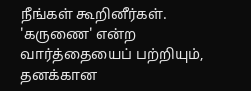நீங்கள் கூறினீர்கள். 'கருணை' என்ற வார்த்தையைப் பற்றியும், தனக்கான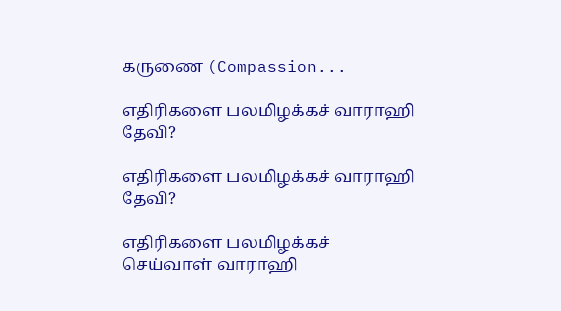கருணை (Compassion...

எதிரிகளை பலமிழக்கச் வாராஹி தேவி?

எதிரிகளை பலமிழக்கச் வாராஹி தேவி?

எதிரிகளை பலமிழக்கச் செய்வாள் வாராஹி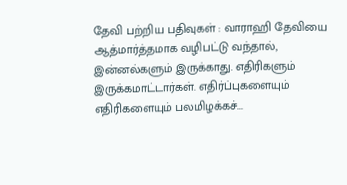தேவி பற்றிய பதிவுகள் : வாராஹி தேவியை ஆத்மார்த்தமாக வழிபட்டு வந்தால், இன்னல்களும் இருக்காது. எதிரிகளும் இருக்கமாட்டார்கள். எதிர்ப்புகளையும் எதிரிகளையும் பலமிழக்கச்...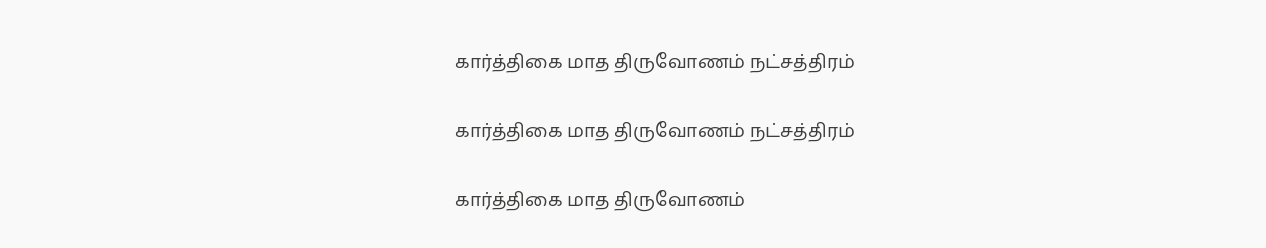கார்த்திகை மாத திருவோணம் நட்சத்திரம்

கார்த்திகை மாத திருவோணம் நட்சத்திரம்

கார்த்திகை மாத திருவோணம்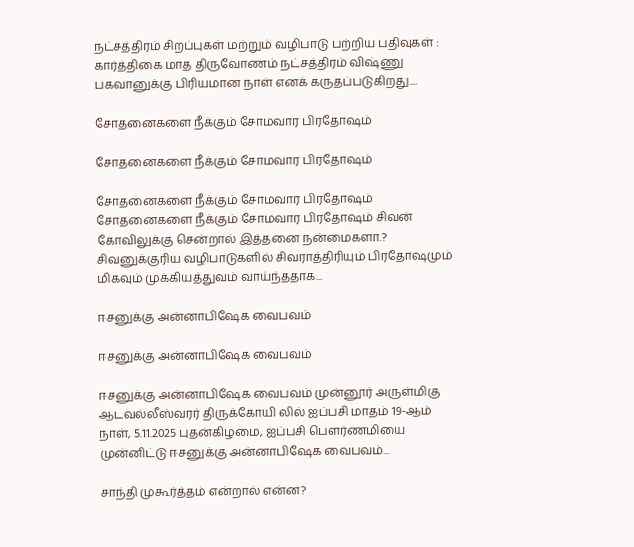நட்சத்திரம் சிறப்புகள் மற்றும் வழிபாடு பற்றிய பதிவுகள் : கார்த்திகை மாத திருவோணம் நட்சத்திரம் விஷ்ணு பகவானுக்கு பிரியமான நாள் எனக் கருதப்படுகிறது....

சோதனைகளை நீக்கும் சோமவார பிரதோஷம்

சோதனைகளை நீக்கும் சோமவார பிரதோஷம்

சோதனைகளை நீக்கும் சோமவார பிரதோஷம் சோதனைகளை நீக்கும் சோமவார பிரதோஷம் சிவன் கோவிலுக்கு சென்றால் இத்தனை நன்மைகளா.? சிவனுக்குரிய வழிபாடுகளில் சிவராத்திரியும் பிரதோஷமும் மிகவும் முக்கியத்துவம் வாய்ந்ததாக...

ஈசனுக்கு அன்னாபிஷேக வைபவம்

ஈசனுக்கு அன்னாபிஷேக வைபவம்

ஈசனுக்கு அன்னாபிஷேக வைபவம் முன்னூர் அருள்மிகு ஆடவல்லீஸ்வரர் திருக்கோயி லில் ஐப்பசி மாதம் 19-ஆம் நாள், 5.11.2025 புதன்கிழமை, ஐப்பசி பௌர்ணமியை முன்னிட்டு ஈசனுக்கு அன்னாபிஷேக வைபவம்...

சாந்தி முகூர்த்தம் என்றால் என்ன?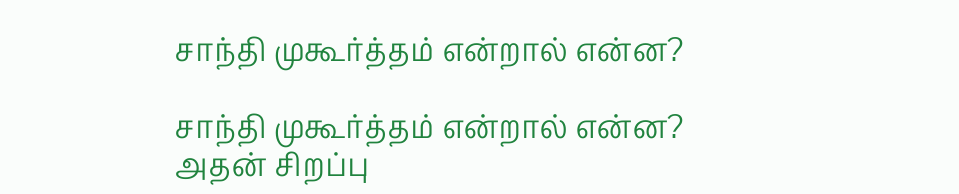சாந்தி முகூர்த்தம் என்றால் என்ன?

சாந்தி முகூர்த்தம் என்றால் என்ன? அதன் சிறப்பு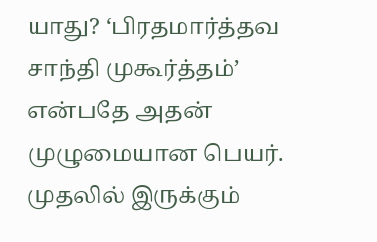யாது? ‘பிரதமார்த்தவ சாந்தி முகூர்த்தம்’ என்பதே அதன் முழுமையான பெயர். முதலில் இருக்கும்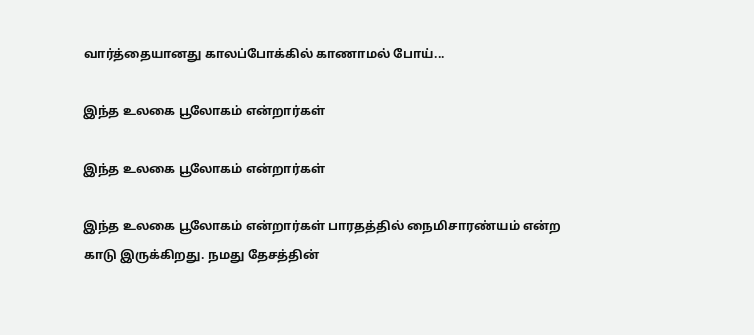வார்த்தையானது காலப்போக்கில் காணாமல் போய்...

இந்த உலகை பூலோகம் என்றார்கள்

இந்த உலகை பூலோகம் என்றார்கள்

இந்த உலகை பூலோகம் என்றார்கள் பாரதத்தில் நைமிசாரண்யம் என்ற காடு இருக்கிறது. நமது தேசத்தின்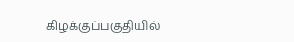கிழக்குப்பகுதியில்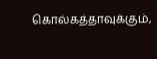கொல்கத்தாவுக்கும்,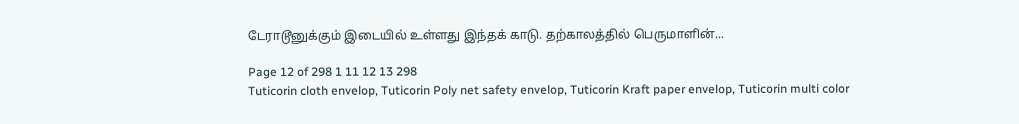டேராடூனுக்கும் இடையில் உள்ளது இந்தக் காடு. தற்காலத்தில் பெருமாளின்...

Page 12 of 298 1 11 12 13 298
Tuticorin cloth envelop, Tuticorin Poly net safety envelop, Tuticorin Kraft paper envelop, Tuticorin multi color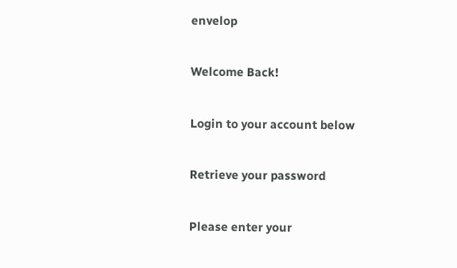envelop

Welcome Back!

Login to your account below

Retrieve your password

Please enter your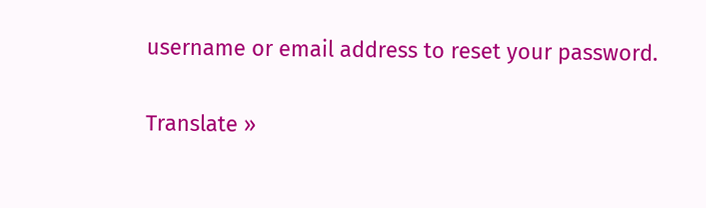username or email address to reset your password.

Translate »